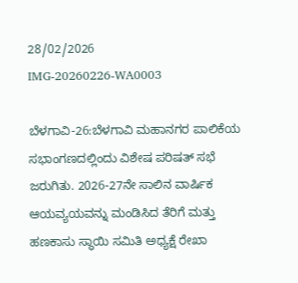28/02/2026
IMG-20260226-WA0003

ಬೆಳಗಾವಿ-26:ಬೆಳಗಾವಿ ಮಹಾನಗರ ಪಾಲಿಕೆಯ ಸಭಾಂಗಣದಲ್ಲಿಂದು ವಿಶೇಷ ಪರಿಷತ್‌ ಸಭೆ ಜರುಗಿತು. 2026-27ನೇ ಸಾಲಿನ ವಾರ್ಷಿಕ ಆಯವ್ಯಯವನ್ನು ಮಂಡಿಸಿದ ತೆರಿಗೆ ಮತ್ತು ಹಣಕಾಸು ಸ್ಥಾಯಿ ಸಮಿತಿ ಅಧ್ಯಕ್ಷೆ ರೇಖಾ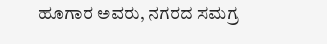ಹೂಗಾರ ಅವರು, ನಗರದ ಸಮಗ್ರ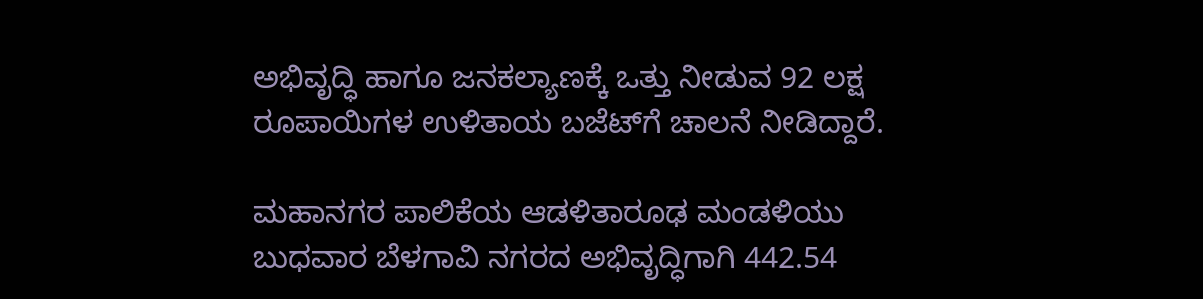ಅಭಿವೃದ್ಧಿ ಹಾಗೂ ಜನಕಲ್ಯಾಣಕ್ಕೆ ಒತ್ತು ನೀಡುವ 92 ಲಕ್ಷ ರೂಪಾಯಿಗಳ ಉಳಿತಾಯ ಬಜೆಟ್‌ಗೆ ಚಾಲನೆ ನೀಡಿದ್ದಾರೆ.

ಮಹಾನಗರ ಪಾಲಿಕೆಯ ಆಡಳಿತಾರೂಢ ಮಂಡಳಿಯು ಬುಧವಾರ ಬೆಳಗಾವಿ ನಗರದ ಅಭಿವೃದ್ಧಿಗಾಗಿ 442.54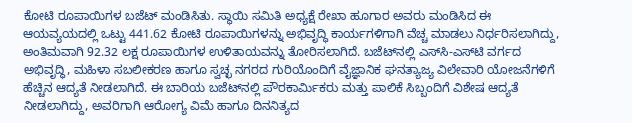ಕೋಟಿ ರೂಪಾಯಿಗಳ ಬಜೆಟ್ ಮಂಡಿಸಿತು. ಸ್ಥಾಯಿ ಸಮಿತಿ ಅಧ್ಯಕ್ಷೆ ರೇಖಾ ಹೂಗಾರ ಅವರು ಮಂಡಿಸಿದ ಈ ಆಯವ್ಯಯದಲ್ಲಿ ಒಟ್ಟು 441.62 ಕೋಟಿ ರೂಪಾಯಿಗಳನ್ನು ಅಭಿವೃದ್ಧಿ ಕಾರ್ಯಗಳಿಗಾಗಿ ವೆಚ್ಚ ಮಾಡಲು ನಿರ್ಧರಿಸಲಾಗಿದ್ದು, ಅಂತಿಮವಾಗಿ 92.32 ಲಕ್ಷ ರೂಪಾಯಿಗಳ ಉಳಿತಾಯವನ್ನು ತೋರಿಸಲಾಗಿದೆ. ಬಜೆಟ್‌ನಲ್ಲಿ ಎಸ್‌ಸಿ-ಎಸ್‌ಟಿ ವರ್ಗದ ಅಭಿವೃದ್ಧಿ, ಮಹಿಳಾ ಸಬಲೀಕರಣ ಹಾಗೂ ಸ್ವಚ್ಛ ನಗರದ ಗುರಿಯೊಂದಿಗೆ ವೈಜ್ಞಾನಿಕ ಘನತ್ಯಾಜ್ಯ ವಿಲೇವಾರಿ ಯೋಜನೆಗಳಿಗೆ ಹೆಚ್ಚಿನ ಆದ್ಯತೆ ನೀಡಲಾಗಿದೆ. ಈ ಬಾರಿಯ ಬಜೆಟ್‌ನಲ್ಲಿ ಪೌರಕಾರ್ಮಿಕರು ಮತ್ತು ಪಾಲಿಕೆ ಸಿಬ್ಬಂದಿಗೆ ವಿಶೇಷ ಆದ್ಯತೆ ನೀಡಲಾಗಿದ್ದು, ಅವರಿಗಾಗಿ ಆರೋಗ್ಯ ವಿಮೆ ಹಾಗೂ ದಿನನಿತ್ಯದ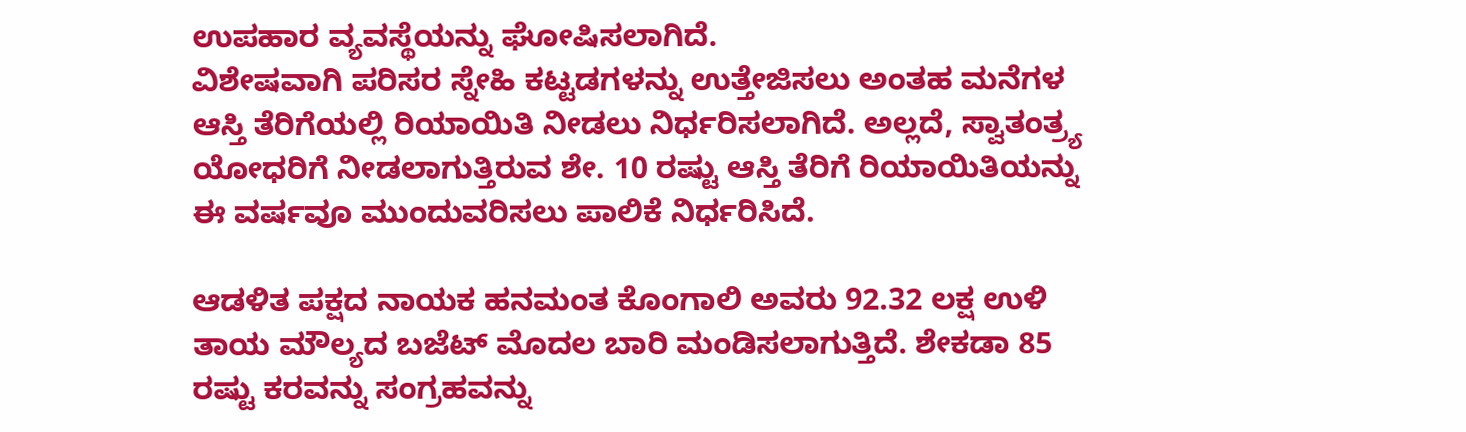ಉಪಹಾರ ವ್ಯವಸ್ಥೆಯನ್ನು ಘೋಷಿಸಲಾಗಿದೆ.
ವಿಶೇಷವಾಗಿ ಪರಿಸರ ಸ್ನೇಹಿ ಕಟ್ಟಡಗಳನ್ನು ಉತ್ತೇಜಿಸಲು ಅಂತಹ ಮನೆಗಳ ಆಸ್ತಿ ತೆರಿಗೆಯಲ್ಲಿ ರಿಯಾಯಿತಿ ನೀಡಲು ನಿರ್ಧರಿಸಲಾಗಿದೆ. ಅಲ್ಲದೆ, ಸ್ವಾತಂತ್ರ್ಯ ಯೋಧರಿಗೆ ನೀಡಲಾಗುತ್ತಿರುವ ಶೇ. 10 ರಷ್ಟು ಆಸ್ತಿ ತೆರಿಗೆ ರಿಯಾಯಿತಿಯನ್ನು ಈ ವರ್ಷವೂ ಮುಂದುವರಿಸಲು ಪಾಲಿಕೆ ನಿರ್ಧರಿಸಿದೆ.

ಆಡಳಿತ ಪಕ್ಷದ ನಾಯಕ ಹನಮಂತ ಕೊಂಗಾಲಿ ಅವರು 92.32 ಲಕ್ಷ ಉಳಿ ತಾಯ ಮೌಲ್ಯದ ಬಜೆಟ್ ಮೊದಲ ಬಾರಿ ಮಂಡಿಸಲಾಗುತ್ತಿದೆ. ಶೇಕಡಾ 85 ರಷ್ಟು ಕರವನ್ನು ಸಂಗ್ರಹವನ್ನು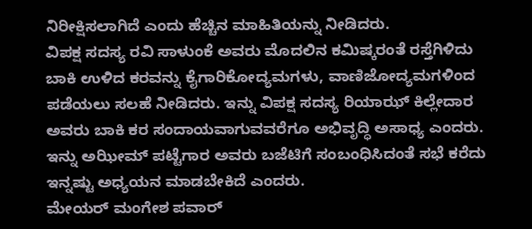ನಿರೀಕ್ಷಿಸಲಾಗಿದೆ ಎಂದು ಹೆಚ್ಚಿನ ಮಾಹಿತಿಯನ್ನು ನೀಡಿದರು.
ವಿಪಕ್ಷ ಸದಸ್ಯ ರವಿ ಸಾಳುಂಕೆ ಅವರು ಮೊದಲಿನ ಕಮಿಷ್ಕರಂತೆ ರಸ್ತೆಗಿಳಿದು ಬಾಕಿ ಉಳಿದ ಕರವನ್ನು ಕೈಗಾರಿಕೋದ್ಯಮಗಳು, ವಾಣಿಜೋದ್ಯಮಗಳಿಂದ ಪಡೆಯಲು ಸಲಹೆ ನೀಡಿದರು. ಇನ್ನು ವಿಪಕ್ಷ ಸದಸ್ಯ ರಿಯಾಝ್ ಕಿಲ್ಲೇದಾರ ಅವರು ಬಾಕಿ ಕರ ಸಂದಾಯವಾಗುವವರೆಗೂ ಅಭಿವೃದ್ಧಿ ಅಸಾಧ್ಯ ಎಂದರು. ಇನ್ನು ಅಝೀಮ್ ಪಟ್ಟೆಗಾರ ಅವರು ಬಜೆಟಿಗೆ ಸಂಬಂಧಿಸಿದಂತೆ ಸಭೆ ಕರೆದು ಇನ್ನಷ್ಟು ಅಧ್ಯಯನ ಮಾಡಬೇಕಿದೆ ಎಂದರು.
ಮೇಯ‌ರ್ ಮಂಗೇಶ ಪವಾರ್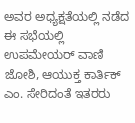ಅವರ ಅಧ್ಯಕ್ಷತೆಯಲ್ಲಿ ನಡೆದ ಈ ಸಭೆಯಲ್ಲಿ ಉಪಮೇಯರ್ ವಾಣಿ ಜೋಶಿ, ಆಯುಕ್ತ ಕಾರ್ತಿಕ್ ಎಂ. ಸೇರಿದಂತೆ ಇತರರು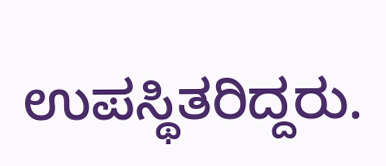ಉಪಸ್ಥಿತರಿದ್ದರು.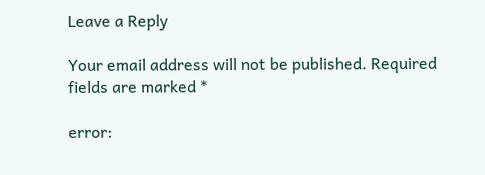Leave a Reply

Your email address will not be published. Required fields are marked *

error: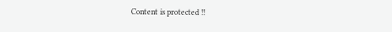Content is protected !!